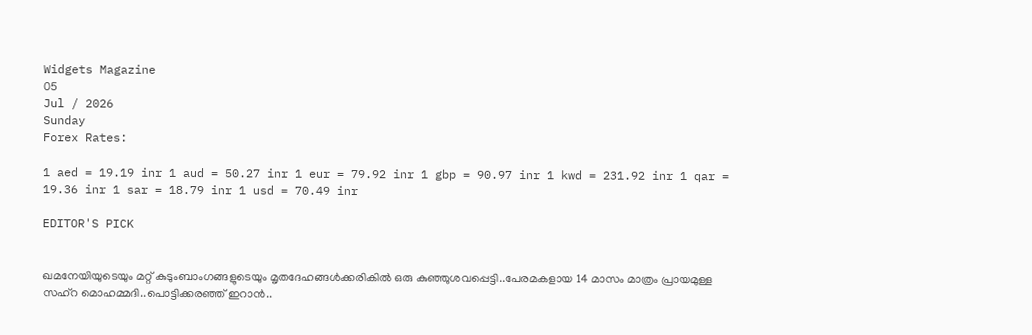Widgets Magazine
05
Jul / 2026
Sunday
Forex Rates:

1 aed = 19.19 inr 1 aud = 50.27 inr 1 eur = 79.92 inr 1 gbp = 90.97 inr 1 kwd = 231.92 inr 1 qar = 19.36 inr 1 sar = 18.79 inr 1 usd = 70.49 inr

EDITOR'S PICK


ഖമനേയിയുടെയും മറ്റ് കുടുംബാംഗങ്ങളുടെയും മൃതദേഹങ്ങൾക്കരികിൽ ഒരു കുഞ്ഞുശവപ്പെട്ടി..പേരമകളായ 14 മാസം മാത്രം പ്രായമുള്ള സഹ്റ മൊഹമ്മദി..പൊട്ടിക്കരഞ്ഞ് ഇറാൻ..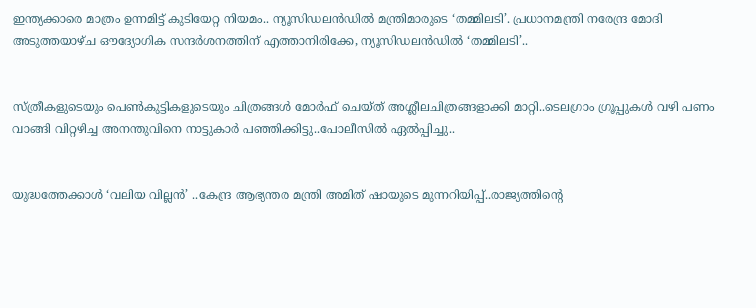ഇന്ത്യക്കാരെ മാത്രം ഉന്നമിട്ട് കുടിയേറ്റ നിയമം.. ന്യൂസിഡലൻഡിൽ മന്ത്രിമാരുടെ ‘തമ്മിലടി’. പ്രധാനമന്ത്രി നരേന്ദ്ര മോദി അടുത്തയാഴ്ച ഔദ്യോഗിക സന്ദർശനത്തിന് എത്താനിരിക്കേ, ന്യൂസിഡലൻഡിൽ ‘തമ്മിലടി’..


സ്ത്രീകളുടെയും പെണ്‍കുട്ടികളുടെയും ചിത്രങ്ങള്‍ മോര്‍ഫ് ചെയ്ത് അശ്ലീലചിത്രങ്ങളാക്കി മാറ്റി..ടെലഗ്രാം ഗ്രൂപ്പുകള്‍ വഴി പണം വാങ്ങി വിറ്റഴിച്ച അനന്തുവിനെ നാട്ടുകാർ പഞ്ഞിക്കിട്ടു..പോലീസിൽ ഏൽപ്പിച്ചു..


യുദ്ധത്തേക്കാൾ ‘വലിയ വില്ലൻ’ ..കേന്ദ്ര ആഭ്യന്തര മന്ത്രി അമിത് ഷായുടെ മുന്നറിയിപ്പ്..രാജ്യത്തിന്റെ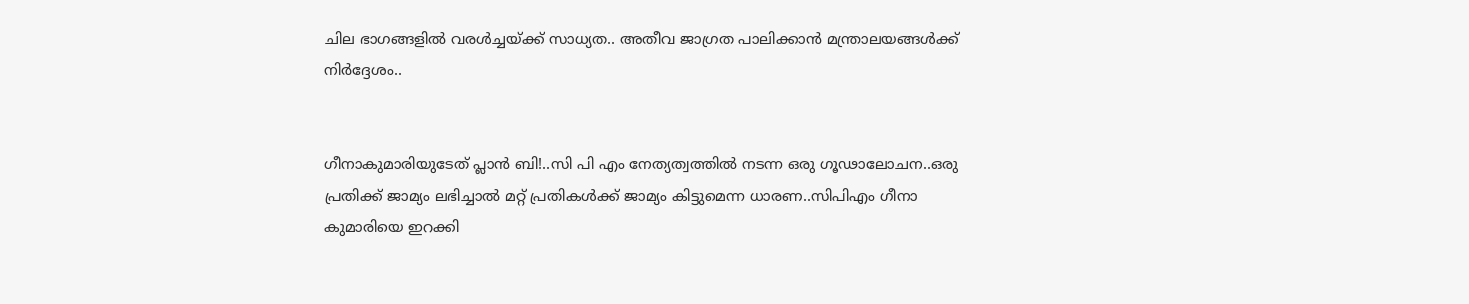ചില ഭാഗങ്ങളിൽ വരൾച്ചയ്ക്ക് സാധ്യത.. അതീവ ജാഗ്രത പാലിക്കാൻ മന്ത്രാലയങ്ങൾക്ക് നിർദ്ദേശം..


ഗീനാകുമാരിയുടേത് പ്ലാൻ ബി!..സി പി എം നേത്യത്വത്തിൽ നടന്ന ഒരു ഗൂഢാലോചന..ഒരു പ്രതിക്ക് ജാമ്യം ലഭിച്ചാൽ മറ്റ് പ്രതികൾക്ക് ജാമ്യം കിട്ടുമെന്ന ധാരണ..സിപിഎം ഗീനാ കുമാരിയെ ഇറക്കി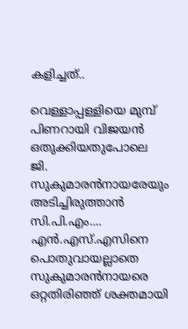കളിച്ചത്..

വെള്ളാപ്പള്ളിയെ മുമ്പ് പിണറായി വിജയന്‍ ഒതുക്കിയതുപോലെ ജി. സുകുമാരന്‍നായരേയും അടിച്ചിരുത്താന്‍ സി.പി.എം.... എന്‍.എസ്.എസിനെ പൊതുവായല്ലാതെ സുകുമാരന്‍നായരെ ഒറ്റതിരിഞ്ഞ് ശക്തമായി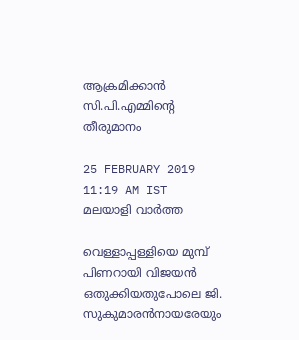ആക്രമിക്കാന്‍ സി.പി.എമ്മിന്റെ തീരുമാനം

25 FEBRUARY 2019 11:19 AM IST
മലയാളി വാര്‍ത്ത

വെള്ളാപ്പള്ളിയെ മുമ്പ് പിണറായി വിജയന്‍ ഒതുക്കിയതുപോലെ ജി. സുകുമാരന്‍നായരേയും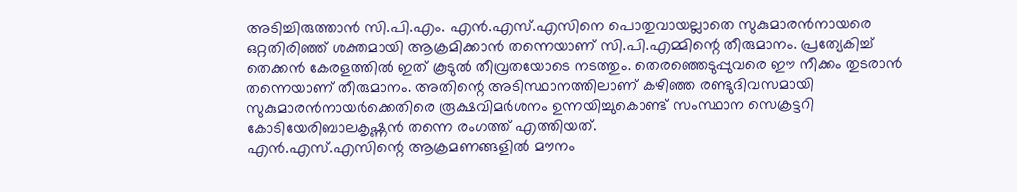അടിച്ചിരുത്താന്‍ സി.പി.എം. എന്‍.എസ്.എസിനെ പൊതുവായല്ലാതെ സുകുമാരന്‍നായരെ ഒറ്റതിരിഞ്ഞ് ശക്തമായി ആക്രമിക്കാന്‍ തന്നെയാണ് സി.പി.എമ്മിന്റെ തീരുമാനം. പ്രത്യേകിച്ച് തെക്കന്‍ കേരളത്തില്‍ ഇത് കൂടുല്‍ തീവ്രതയോടെ നടത്തും. തെരഞ്ഞെടുപ്പുവരെ ഈ നീക്കം തുടരാന്‍ തന്നെയാണ് തീരുമാനം. അതിന്റെ അടിസ്ഥാനത്തിലാണ് കഴിഞ്ഞ രണ്ടുദിവസമായി സുകുമാരന്‍നായര്‍ക്കെതിരെ രൂക്ഷവിമര്‍ശനം ഉന്നയിച്ചുകൊണ്ട് സംസ്ഥാന സെക്രട്ടറി കോടിയേരിബാലകൃഷ്ണന്‍ തന്നെ രംഗത്ത് എത്തിയത്.
എന്‍.എസ്.എസിന്റെ ആക്രമണങ്ങളില്‍ മൗനം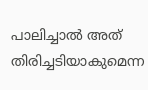പാലിച്ചാല്‍ അത് തിരിച്ചടിയാകുമെന്ന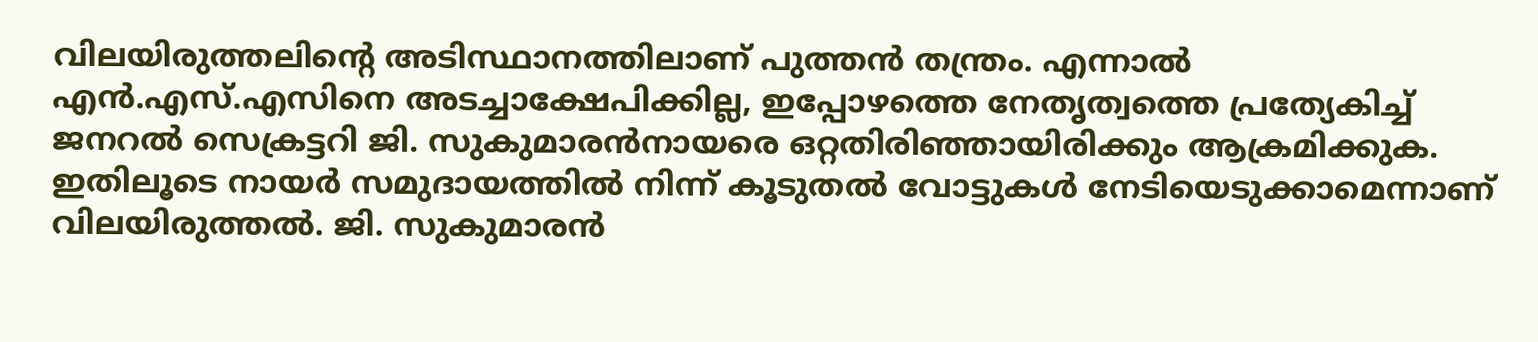വിലയിരുത്തലിന്റെ അടിസ്ഥാനത്തിലാണ് പുത്തന്‍ തന്ത്രം. എന്നാല്‍ എന്‍.എസ്.എസിനെ അടച്ചാക്ഷേപിക്കില്ല, ഇപ്പോഴത്തെ നേതൃത്വത്തെ പ്രത്യേകിച്ച് ജനറല്‍ സെക്രട്ടറി ജി. സുകുമാരന്‍നായരെ ഒറ്റതിരിഞ്ഞായിരിക്കും ആക്രമിക്കുക. ഇതിലൂടെ നായര്‍ സമുദായത്തില്‍ നിന്ന് കൂടുതല്‍ വോട്ടുകള്‍ നേടിയെടുക്കാമെന്നാണ് വിലയിരുത്തല്‍. ജി. സുകുമാരന്‍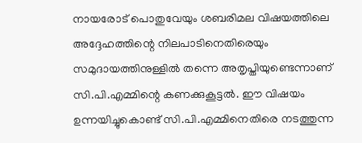നായരോട് പൊതുവേയും ശബരിമല വിഷയത്തിലെ അദ്ദേഹത്തിന്റെ നിലപാടിനെതിരെയും സമുദായത്തിനുള്ളില്‍ തന്നെ അതൃപ്തിയുണ്ടെന്നാണ് സി.പി.എമ്മിന്റെ കണക്കുകൂട്ടല്‍. ഈ വിഷയം ഉന്നയിച്ചുകൊണ്ട് സി.പി.എമ്മിനെതിരെ നടത്തുന്ന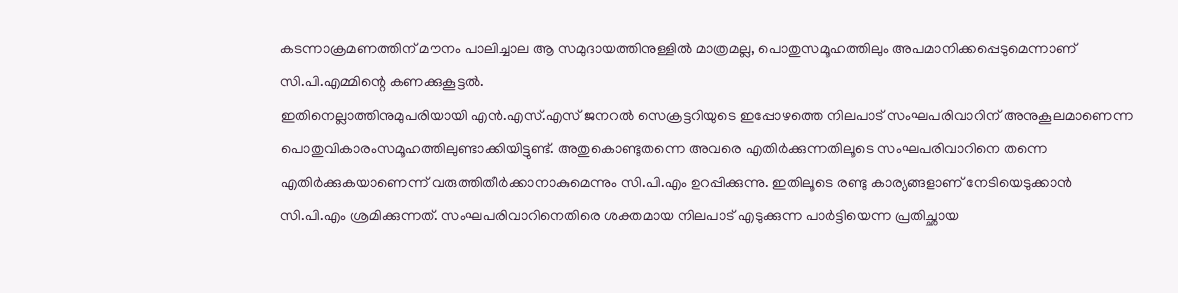കടന്നാക്രമണത്തിന് മൗനം പാലിച്ചാല ആ സമുദായത്തിനുള്ളില്‍ മാത്രമല്ല, പൊതുസമൂഹത്തിലും അപമാനിക്കപ്പെടുമെന്നാണ് സി.പി.എമ്മിന്റെ കണക്കുകൂട്ടല്‍.
ഇതിനെല്ലാത്തിനുമുപരിയായി എന്‍.എസ്.എസ് ജനറല്‍ സെക്രട്ടറിയുടെ ഇപ്പോഴത്തെ നിലപാട് സംഘപരിവാറിന് അനുകൂലമാണെന്ന പൊതുവികാരംസമൂഹത്തിലുണ്ടാക്കിയിട്ടുണ്ട്. അതുകൊണ്ടുതന്നെ അവരെ എതിര്‍ക്കുന്നതിലൂടെ സംഘപരിവാറിനെ തന്നെ എതിര്‍ക്കുകയാണെന്ന് വരുത്തിതീര്‍ക്കാനാകുമെന്നും സി.പി.എം ഉറപ്പിക്കുന്നു. ഇതിലൂടെ രണ്ടു കാര്യങ്ങളാണ് നേടിയെടുക്കാന്‍ സി.പി.എം ശ്രമിക്കുന്നത്. സംഘപരിവാറിനെതിരെ ശക്തമായ നിലപാട് എടുക്കുന്ന പാര്‍ട്ടിയെന്ന പ്രതിച്ഛായ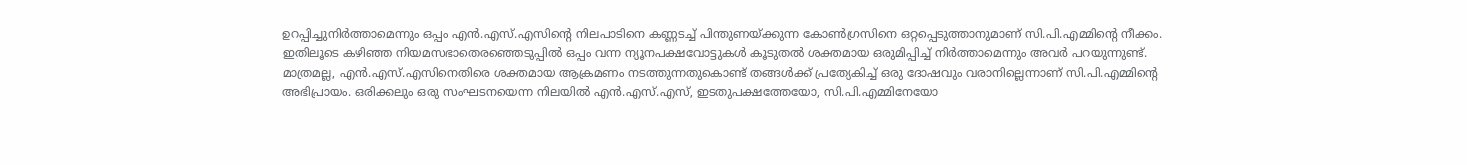ഉറപ്പിച്ചുനിര്‍ത്താമെന്നും ഒപ്പം എന്‍.എസ്.എസിന്റെ നിലപാടിനെ കണ്ണടച്ച് പിന്തുണയ്ക്കുന്ന കോണ്‍ഗ്രസിനെ ഒറ്റപ്പെടുത്താനുമാണ് സി.പി.എമ്മിന്റെ നീക്കം. ഇതിലൂടെ കഴിഞ്ഞ നിയമസഭാതെരഞ്ഞെടുപ്പില്‍ ഒപ്പം വന്ന ന്യൂനപക്ഷവോട്ടുകള്‍ കൂടുതല്‍ ശക്തമായ ഒരുമിപ്പിച്ച് നിര്‍ത്താമെന്നും അവര്‍ പറയുന്നുണ്ട്.
മാത്രമല്ല, എന്‍.എസ്.എസിനെതിരെ ശക്തമായ ആക്രമണം നടത്തുന്നതുകൊണ്ട് തങ്ങള്‍ക്ക് പ്രത്യേകിച്ച് ഒരു ദോഷവും വരാനില്ലെന്നാണ് സി.പി.എമ്മിന്റെ അഭിപ്രായം. ഒരിക്കലും ഒരു സംഘടനയെന്ന നിലയില്‍ എന്‍.എസ്.എസ്, ഇടതുപക്ഷത്തേയോ, സി.പി.എമ്മിനേയോ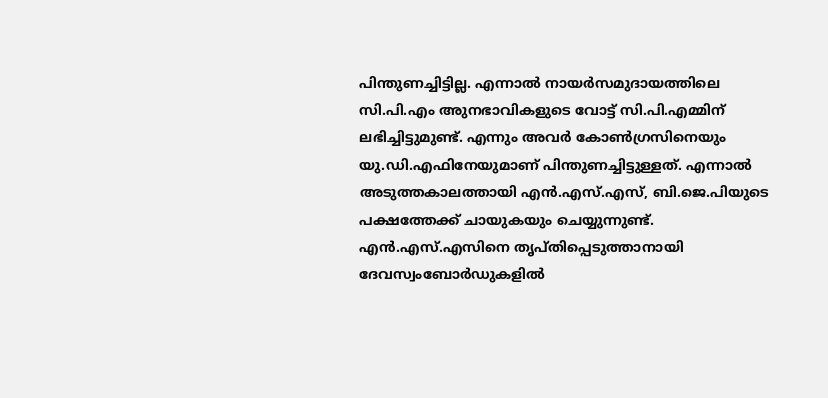പിന്തുണച്ചിട്ടില്ല. എന്നാല്‍ നായര്‍സമുദായത്തിലെ സി.പി.എം അുനഭാവികളുടെ വോട്ട് സി.പി.എമ്മിന് ലഭിച്ചിട്ടുമുണ്ട്. എന്നും അവര്‍ കോണ്‍ഗ്രസിനെയും യു.ഡി.എഫിനേയുമാണ് പിന്തുണച്ചിട്ടുള്ളത്. എന്നാല്‍ അടുത്തകാലത്തായി എന്‍.എസ്.എസ്, ബി.ജെ.പിയുടെ പക്ഷത്തേക്ക് ചായുകയും ചെയ്യുന്നുണ്ട്. എന്‍.എസ്.എസിനെ തൃപ്തിപ്പെടുത്താനായി ദേവസ്വംബോര്‍ഡുകളില്‍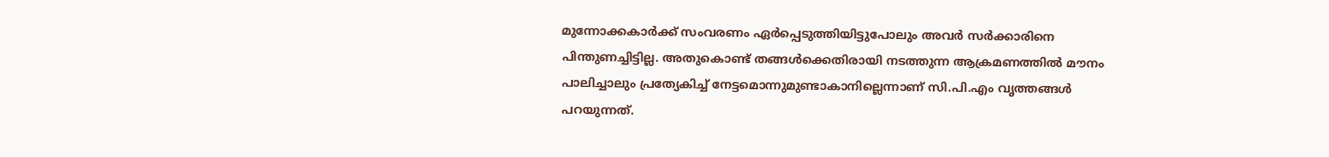മുന്നോക്കകാര്‍ക്ക് സംവരണം ഏര്‍പ്പെടുത്തിയിട്ടുപോലും അവര്‍ സര്‍ക്കാരിനെ പിന്തുണച്ചിട്ടില്ല. അതുകൊണ്ട് തങ്ങള്‍ക്കെതിരായി നടത്തുന്ന ആക്രമണത്തില്‍ മൗനം പാലിച്ചാലും പ്രത്യേകിച്ച് നേട്ടമൊന്നുമുണ്ടാകാനില്ലെന്നാണ് സി.പി.എം വൃത്തങ്ങള്‍ പറയുന്നത്.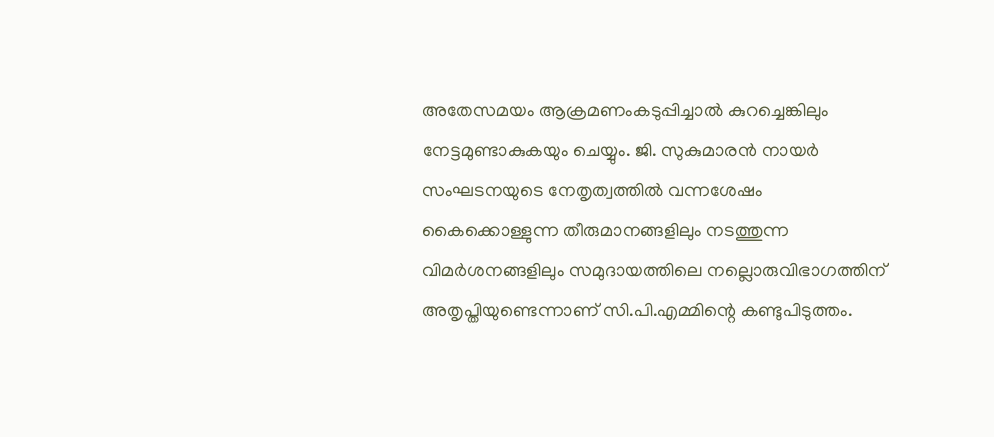അതേസമയം ആക്രമണംകടുപ്പിച്ചാല്‍ കുറച്ചെങ്കിലും നേട്ടമുണ്ടാകുകയും ചെയ്യും. ജി. സുകുമാരന്‍ നായര്‍ സംഘടനയുടെ നേതൃത്വത്തില്‍ വന്നശേഷം കൈക്കൊള്ളുന്ന തീരുമാനങ്ങളിലും നടത്തുന്ന വിമര്‍ശനങ്ങളിലും സമുദായത്തിലെ നല്ലൊരുവിഭാഗത്തിന് അതൃപ്തിയുണ്ടെന്നാണ് സി.പി.എമ്മിന്റെ കണ്ടുപിടുത്തം.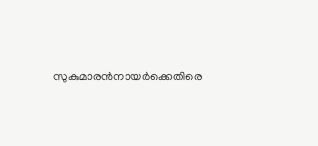സുകുമാരന്‍നായര്‍ക്കെതിരെ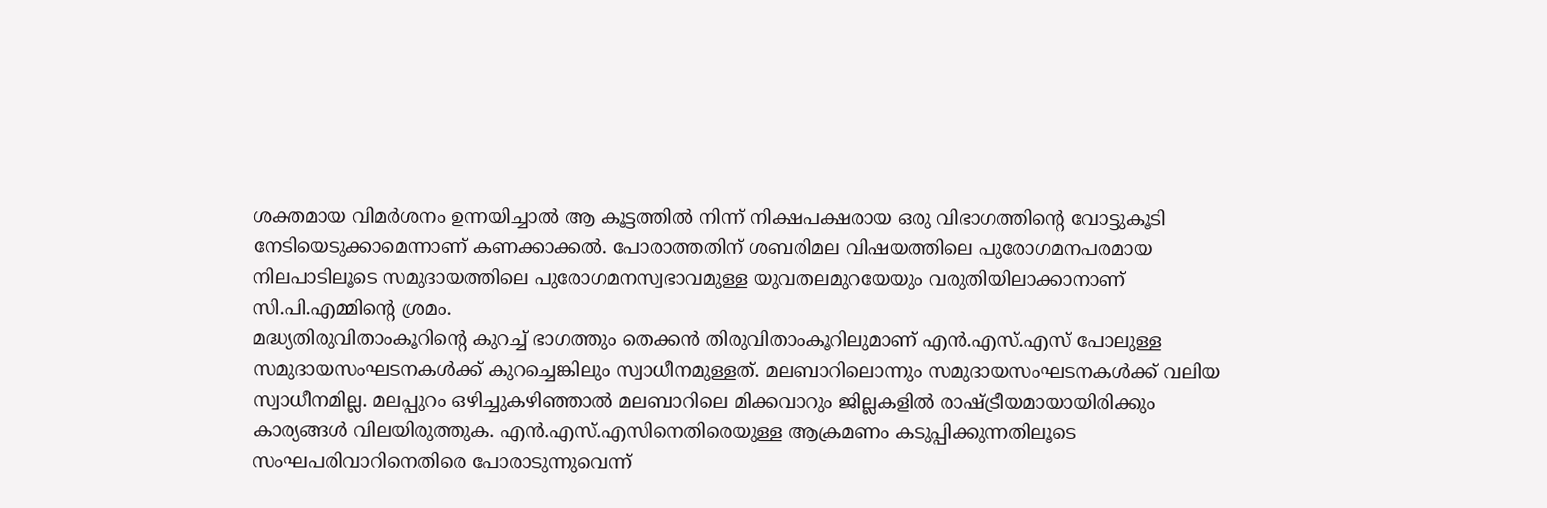ശക്തമായ വിമര്‍ശനം ഉന്നയിച്ചാല്‍ ആ കൂട്ടത്തില്‍ നിന്ന് നിക്ഷപക്ഷരായ ഒരു വിഭാഗത്തിന്റെ വോട്ടുകൂടി നേടിയെടുക്കാമെന്നാണ് കണക്കാക്കല്‍. പോരാത്തതിന് ശബരിമല വിഷയത്തിലെ പുരോഗമനപരമായ നിലപാടിലൂടെ സമുദായത്തിലെ പുരോഗമനസ്വഭാവമുള്ള യുവതലമുറയേയും വരുതിയിലാക്കാനാണ് സി.പി.എമ്മിന്റെ ശ്രമം.
മദ്ധ്യതിരുവിതാംകൂറിന്റെ കുറച്ച് ഭാഗത്തും തെക്കന്‍ തിരുവിതാംകൂറിലുമാണ് എന്‍.എസ്.എസ് പോലുള്ള സമുദായസംഘടനകള്‍ക്ക് കുറച്ചെങ്കിലും സ്വാധീനമുള്ളത്. മലബാറിലൊന്നും സമുദായസംഘടനകള്‍ക്ക് വലിയ സ്വാധീനമില്ല. മലപ്പുറം ഒഴിച്ചുകഴിഞ്ഞാല്‍ മലബാറിലെ മിക്കവാറും ജില്ലകളില്‍ രാഷ്ട്രീയമായായിരിക്കും കാര്യങ്ങള്‍ വിലയിരുത്തുക. എന്‍.എസ്.എസിനെതിരെയുള്ള ആക്രമണം കടുപ്പിക്കുന്നതിലൂടെ സംഘപരിവാറിനെതിരെ പോരാടുന്നുവെന്ന്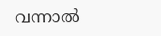വന്നാല്‍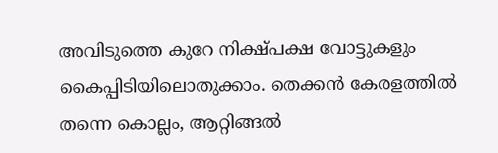അവിടുത്തെ കുറേ നിക്ഷ്പക്ഷ വോട്ടുകളും കൈപ്പിടിയിലൊതുക്കാം. തെക്കന്‍ കേരളത്തില്‍ തന്നെ കൊല്ലം, ആറ്റിങ്ങല്‍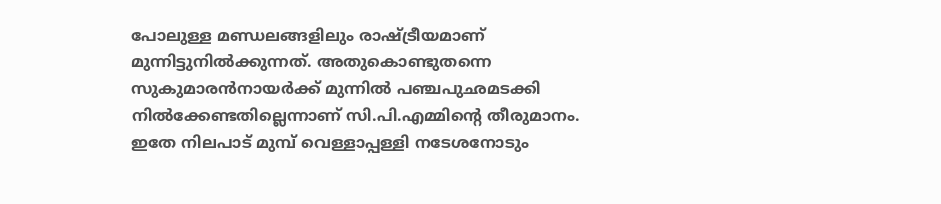പോലുള്ള മണ്ഡലങ്ങളിലും രാഷ്ട്രീയമാണ് മുന്നിട്ടുനില്‍ക്കുന്നത്. അതുകൊണ്ടുതന്നെ സുകുമാരന്‍നായര്‍ക്ക് മുന്നില്‍ പഞ്ചപുഛമടക്കി നില്‍ക്കേണ്ടതില്ലെന്നാണ് സി.പി.എമ്മിന്റെ തീരുമാനം.
ഇതേ നിലപാട് മുമ്പ് വെള്ളാപ്പള്ളി നടേശനോടും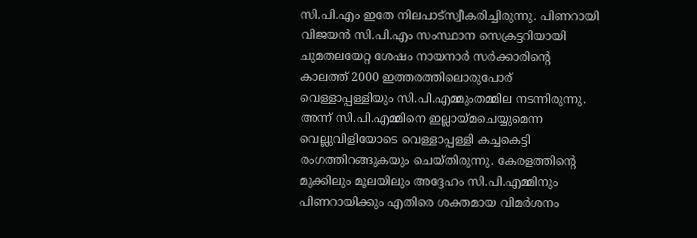സി.പി.എം ഇതേ നിലപാട്‌സ്വീകരിച്ചിരുന്നു. പിണറായി വിജയന്‍ സി.പി.എം സംസ്ഥാന സെക്രട്ടറിയായി ചുമതലയേറ്റ ശേഷം നായനാര്‍ സര്‍ക്കാരിന്റെ കാലത്ത് 2000 ഇത്തരത്തിലൊരുപോര് വെള്ളാപ്പള്ളിയും സി.പി.എമ്മുംതമ്മില നടന്നിരുന്നു. അന്ന് സി.പി.എമ്മിനെ ഇല്ലായ്മചെയ്യുമെന്ന വെല്ലുവിളിയോടെ വെള്ളാപ്പള്ളി കച്ചകെട്ടി രംഗത്തിറങ്ങുകയും ചെയ്തിരുന്നു. കേരളത്തിന്റെ മുക്കിലും മൂലയിലും അദ്ദേഹം സി.പി.എമ്മിനും പിണറായിക്കും എതിരെ ശക്തമായ വിമര്‍ശനം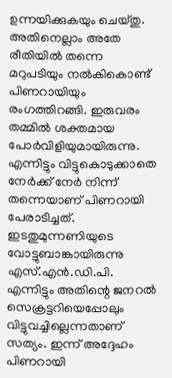ഉന്നയിക്കുകയും ചെയ്തു. അതിനെല്ലാം അതേ രീതിയില്‍ തന്നെ മറുപടിയും നല്‍കികൊണ്ട് പിണറായിയും രംഗത്തിറങ്ങി. ഇരുവരം തമ്മില്‍ ശക്തമായ പോര്‍വിളിയുമായിരുന്നു. എന്നിട്ടും വിട്ടുകൊടുക്കാതെ നേര്‍ക്ക് നേര്‍ നിന്ന് തന്നെയാണ് പിണറായി പേരാടിച്ചത്. ഇടതുമുന്നണിയുടെ വോട്ടുബാങ്കായിരുന്നു എസ്.എന്‍.ഡി.പി. എന്നിട്ടും അതിന്റെ ജനറല്‍ സെക്രട്ടറിയെപ്പോലും വിട്ടുവച്ചില്ലെന്നതാണ് സത്യം. ഇന്ന് അദ്ദേഹം പിണറായി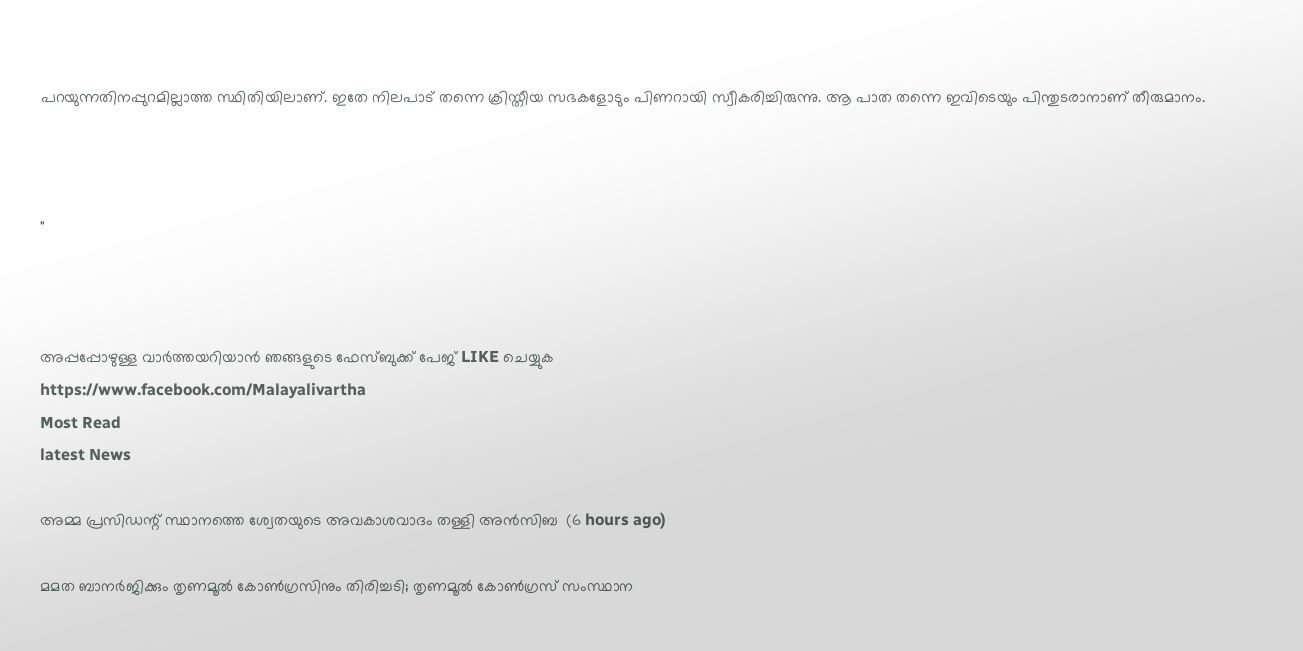പറയുന്നതിനപ്പുറമില്ലാത്ത സ്ഥിതിയിലാണ്. ഇതേ നിലപാട് തന്നെ ക്രിസ്തീയ സഭകളോടും പിണറായി സ്വീകരിച്ചിരുന്നു. ആ പാത തന്നെ ഇവിടെയും പിന്തുടരാനാണ് തീരുമാനം.



"



അപ്പപ്പോഴുള്ള വാര്‍ത്തയറിയാന്‍ ഞങ്ങളുടെ ഫേസ്‌ബുക്ക്‌ പേജ് LIKE ചെയ്യുക
https://www.facebook.com/Malayalivartha
Most Read
latest News

അമ്മ പ്രസിഡന്റ് സ്ഥാനത്തെ ശ്വേതയുടെ അവകാശവാദം തള്ളി അന്‍സിബ  (6 hours ago)

മമത ബാനര്‍ജിക്കും തൃണമൂല്‍ കോണ്‍ഗ്രസിനും തിരിച്ചടി; തൃണമൂല്‍ കോണ്‍ഗ്രസ് സംസ്ഥാന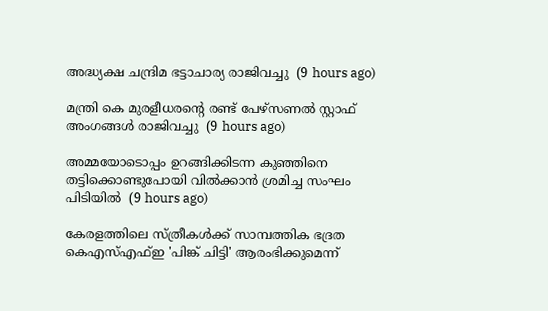അദ്ധ്യക്ഷ ചന്ദ്രിമ ഭട്ടാചാര്യ രാജിവച്ചു  (9 hours ago)

മന്ത്രി കെ മുരളീധരന്റെ രണ്ട് പേഴ്‌സണല്‍ സ്റ്റാഫ് അംഗങ്ങള്‍ രാജിവച്ചു  (9 hours ago)

അമ്മയോടൊപ്പം ഉറങ്ങിക്കിടന്ന കുഞ്ഞിനെ തട്ടിക്കൊണ്ടുപോയി വില്‍ക്കാന്‍ ശ്രമിച്ച സംഘം പിടിയില്‍  (9 hours ago)

കേരളത്തിലെ സ്ത്രീകള്‍ക്ക് സാമ്പത്തിക ഭദ്രത കെഎസ്എഫ്ഇ 'പിങ്ക് ചിട്ടി' ആരംഭിക്കുമെന്ന്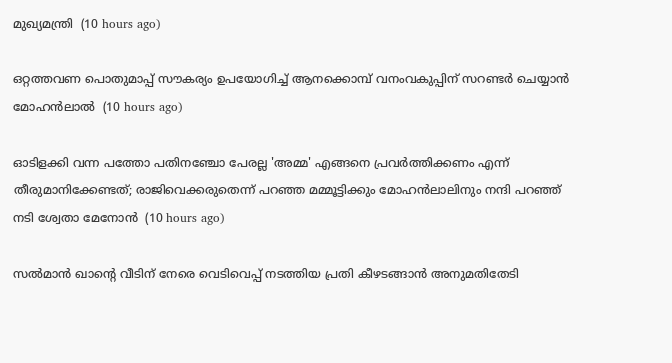മുഖ്യമന്ത്രി  (10 hours ago)

ഒറ്റത്തവണ പൊതുമാപ്പ് സൗകര്യം ഉപയോഗിച്ച് ആനക്കൊമ്പ് വനംവകുപ്പിന് സറണ്ടര്‍ ചെയ്യാന്‍ മോഹന്‍ലാല്‍  (10 hours ago)

ഓടിളക്കി വന്ന പത്തോ പതിനഞ്ചോ പേരല്ല 'അമ്മ' എങ്ങനെ പ്രവര്‍ത്തിക്കണം എന്ന് തീരുമാനിക്കേണ്ടത്; രാജിവെക്കരുതെന്ന് പറഞ്ഞ മമ്മൂട്ടിക്കും മോഹന്‍ലാലിനും നന്ദി പറഞ്ഞ് നടി ശ്വേതാ മേനോന്‍  (10 hours ago)

സല്‍മാന്‍ ഖാന്റെ വീടിന് നേരെ വെടിവെപ്പ് നടത്തിയ പ്രതി കീഴടങ്ങാന്‍ അനുമതിതേടി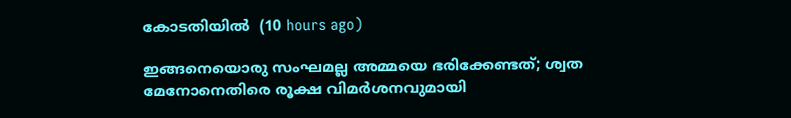കോടതിയില്‍  (10 hours ago)

ഇങ്ങനെയൊരു സംഘമല്ല അമ്മയെ ഭരിക്കേണ്ടത്; ശ്വത മേനോനെതിരെ രൂക്ഷ വിമര്‍ശനവുമായി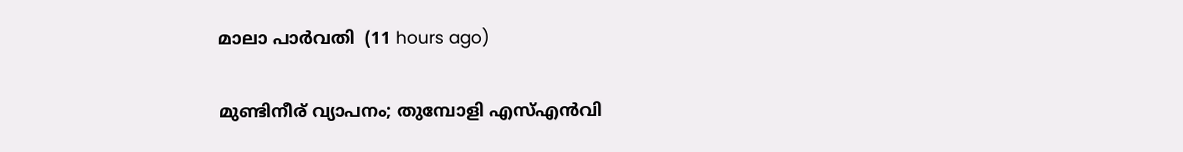മാലാ പാര്‍വതി  (11 hours ago)

മുണ്ടിനീര് വ്യാപനം; തുമ്പോളി എസ്എന്‍വി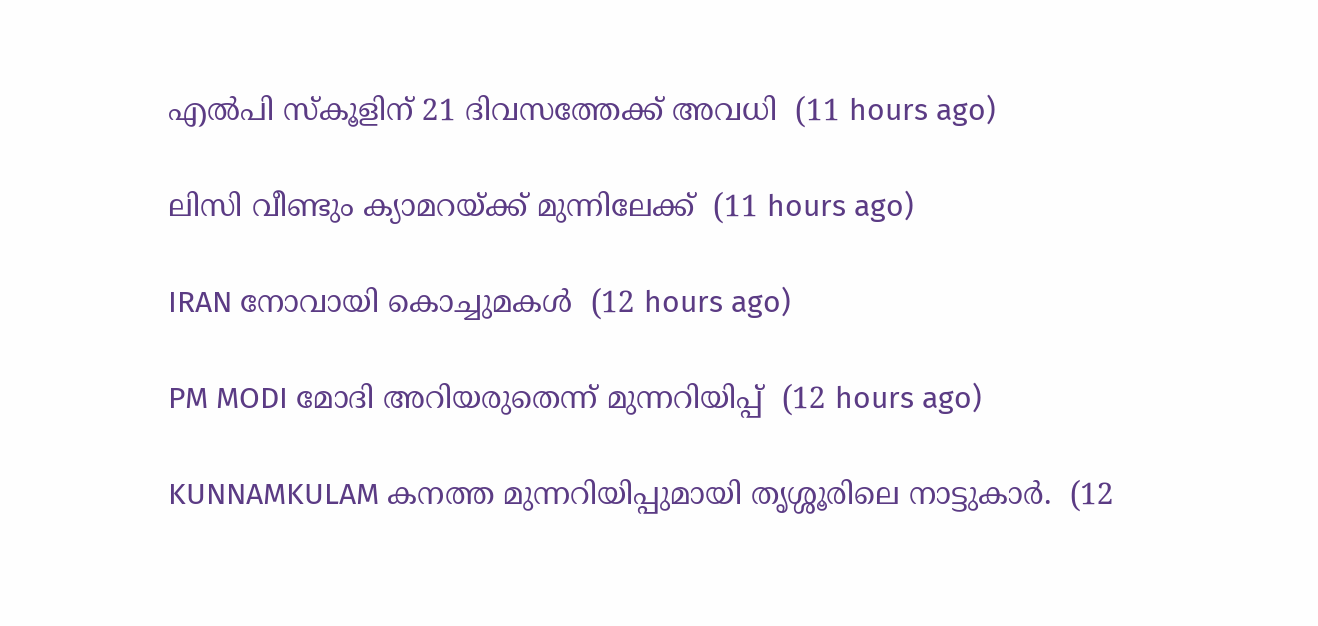എല്‍പി സ്‌കൂളിന് 21 ദിവസത്തേക്ക് അവധി  (11 hours ago)

ലിസി വീണ്ടും ക്യാമറയ്ക്ക് മുന്നിലേക്ക്  (11 hours ago)

IRAN നോവായി കൊച്ചുമകൾ  (12 hours ago)

PM MODI മോദി അറിയരുതെന്ന് മുന്നറിയിപ്പ്  (12 hours ago)

KUNNAMKULAM കനത്ത മുന്നറിയിപ്പുമായി തൃശ്ശൂരിലെ നാട്ടുകാര്‍.  (12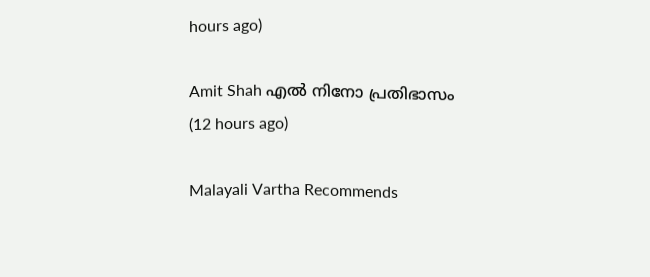hours ago)

Amit Shah എൽ നിനോ പ്രതിഭാസം  (12 hours ago)

Malayali Vartha Recommends